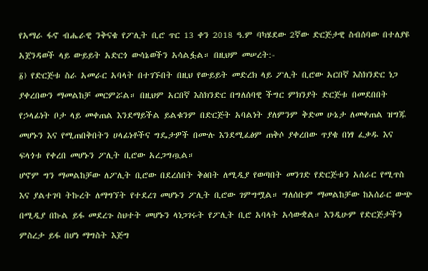የአማራ ፋኖ ብሔራዊ ንቅናቄ የፖሊት ቢሮ ጥር 13 ቀን 2018 ዓ.ም ባካሄደው 2ኛው ድርጅታዊ ስብሰባው በተለያዩ አጀንዳወች ላይ ውይይት አድርጎ ውሳኔወችን አሳልፏል። በዚህም መሠረት:-
፩) የድርጅቱ ስራ አመራር አባላት በተገኙበት በዚህ የውይይት መድረክ ላይ ፖሊት ቢሮው አርበኛ እስክንድር ነጋ ያቀረበውን ማመልከቻ መርምሯል። በዚህም አርበኛ እስክንድር በግለሰባዊ ችግር ምክንያት ድርጅቱ በመደበበት የኃላፊነት ቦታ ላይ መቀጠል እንደማይችል ይልቁንም በድርጅት አባልነት ያለምንም ቅድመ ሁኔታ ለመቀጠል ዝግጁ መሆኑን እና የሚጠበቅበትን ሀላፊነቶችና ግዴታዎች በሙሉ እንደሚፈፅም ጠቅሶ ያቀረበው ጥያቄ በነፃ ፈቃዱ እና ፍላጎቱ የቀረበ መሆኑን ፖሊት ቢሮው አረጋግጧል።
ሆኖም ግን ማመልከቻው ለፖሊት ቢሮው በደረሰበት ቅፅበት ለሚዲያ የወጣበት መንገድ የድርጅቱን አሰራር የሚጥስ እና ያልተገባ ትኩረት ለማግኘት የተደረገ መሆኑን ፖሊት ቢሮው ገምግሟል። ግለሰቡም ማመልከቻው ከአሰራር ውጭ በሚዲያ በኩል ይፋ መደረጉ ስህተት መሆኑን ላነጋገሩት የፖሊት ቢሮ አባላት አሳውቋል። እንዲሁም የድርጅታችን ምስረታ ይፋ በሆነ ማግስት እጅግ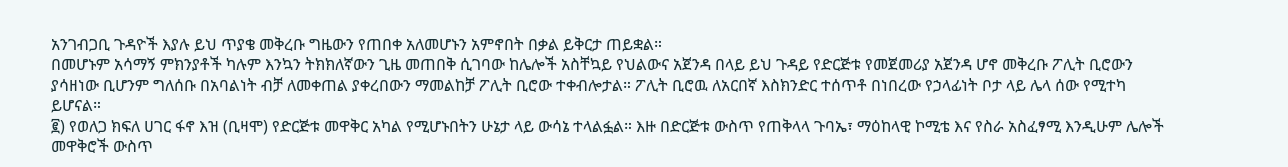አንገብጋቢ ጉዳዮች እያሉ ይህ ጥያቄ መቅረቡ ግዜውን የጠበቀ አለመሆኑን አምኖበት በቃል ይቅርታ ጠይቋል።
በመሆኑም አሳማኝ ምክንያቶች ካሉም እንኳን ትክክለኛውን ጊዜ መጠበቅ ሲገባው ከሌሎች አስቸኳይ የህልውና አጀንዳ በላይ ይህ ጉዳይ የድርጅቱ የመጀመሪያ አጀንዳ ሆኖ መቅረቡ ፖሊት ቢሮውን ያሳዘነው ቢሆንም ግለሰቡ በአባልነት ብቻ ለመቀጠል ያቀረበውን ማመልከቻ ፖሊት ቢሮው ተቀብሎታል። ፖሊት ቢሮዉ ለአርበኛ እስክንድር ተሰጥቶ በነበረው የኃላፊነት ቦታ ላይ ሌላ ሰው የሚተካ ይሆናል።
፪) የወለጋ ክፍለ ሀገር ፋኖ እዝ (ቢዛሞ) የድርጅቱ መዋቅር አካል የሚሆኑበትን ሁኔታ ላይ ውሳኔ ተላልፏል። እዙ በድርጅቱ ውስጥ የጠቅላላ ጉባኤ፣ ማዕከላዊ ኮሚቴ እና የስራ አስፈፃሚ እንዲሁም ሌሎች መዋቅሮች ውስጥ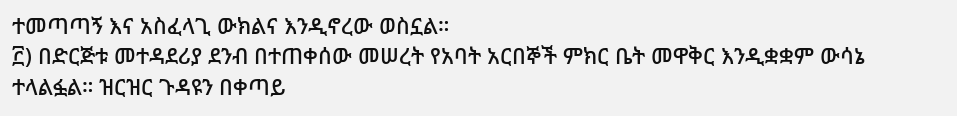ተመጣጣኝ እና አስፈላጊ ውክልና እንዲኖረው ወስኗል።
፫) በድርጅቱ መተዳደሪያ ደንብ በተጠቀሰው መሠረት የአባት አርበኞች ምክር ቤት መዋቅር እንዲቋቋም ውሳኔ ተላልፏል። ዝርዝር ጉዳዩን በቀጣይ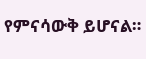የምናሳውቅ ይሆናል።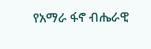የአማራ ፋኖ ብሔራዊ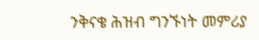ንቅናቄ ሕዝብ ግንኙነት መምሪያ